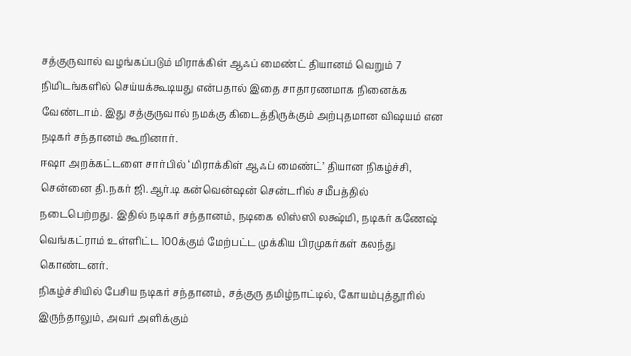சத்குருவால் வழங்கப்படும் மிராக்கிள் ஆஃப் மைண்ட் தியானம் வெறும் 7 நிமிடங்களில் செய்யக்கூடியது என்பதால் இதை சாதாரணமாக நினைக்க வேண்டாம். இது சத்குருவால் நமக்கு கிடைத்திருக்கும் அற்புதமான விஷயம் என நடிகர் சந்தானம் கூறினார்.
ஈஷா அறக்கட்டளை சார்பில் ‘மிராக்கிள் ஆஃப் மைண்ட்’ தியான நிகழ்ச்சி, சென்னை தி.நகர் ஜி.ஆர்.டி கன்வென்ஷன் சென்டரில் சமீபத்தில் நடைபெற்றது. இதில் நடிகர் சந்தானம், நடிகை லிஸ்ஸி லக்ஷ்மி, நடிகர் கணேஷ் வெங்கட்ராம் உள்ளிட்ட 100க்கும் மேற்பட்ட முக்கிய பிரமுகர்கள் கலந்து கொண்டனர்.
நிகழ்ச்சியில் பேசிய நடிகர் சந்தானம், சத்குரு தமிழ்நாட்டில், கோயம்புத்தூரில் இருந்தாலும், அவர் அளிக்கும்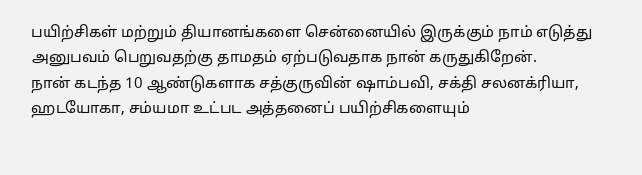பயிற்சிகள் மற்றும் தியானங்களை சென்னையில் இருக்கும் நாம் எடுத்து அனுபவம் பெறுவதற்கு தாமதம் ஏற்படுவதாக நான் கருதுகிறேன்.
நான் கடந்த 10 ஆண்டுகளாக சத்குருவின் ஷாம்பவி, சக்தி சலனக்ரியா, ஹடயோகா, சம்யமா உட்பட அத்தனைப் பயிற்சிகளையும்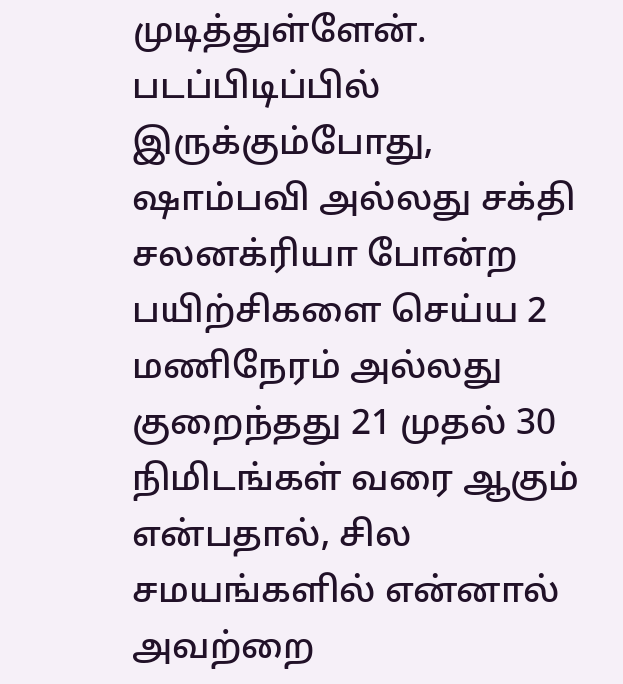முடித்துள்ளேன். படப்பிடிப்பில் இருக்கும்போது, ஷாம்பவி அல்லது சக்தி சலனக்ரியா போன்ற பயிற்சிகளை செய்ய 2 மணிநேரம் அல்லது குறைந்தது 21 முதல் 30 நிமிடங்கள் வரை ஆகும் என்பதால், சில சமயங்களில் என்னால் அவற்றை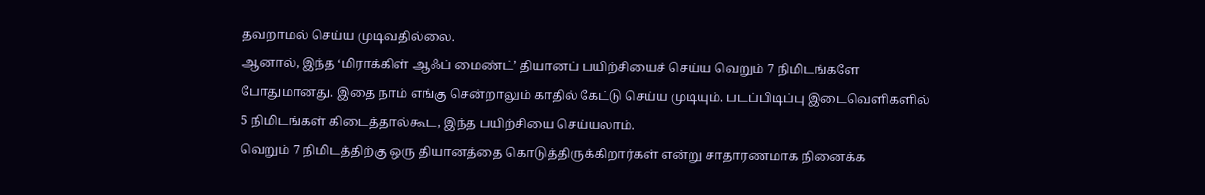தவறாமல் செய்ய முடிவதில்லை.
ஆனால், இந்த ‘மிராக்கிள் ஆஃப் மைண்ட்’ தியானப் பயிற்சியைச் செய்ய வெறும் 7 நிமிடங்களே போதுமானது. இதை நாம் எங்கு சென்றாலும் காதில் கேட்டு செய்ய முடியும். படப்பிடிப்பு இடைவெளிகளில் 5 நிமிடங்கள் கிடைத்தால்கூட, இந்த பயிற்சியை செய்யலாம்.
வெறும் 7 நிமிடத்திற்கு ஒரு தியானத்தை கொடுத்திருக்கிறார்கள் என்று சாதாரணமாக நினைக்க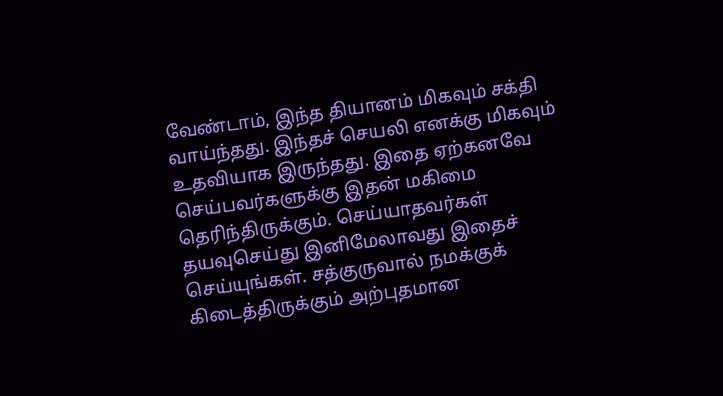வேண்டாம், இந்த தியானம் மிகவும் சக்தி வாய்ந்தது. இந்தச் செயலி எனக்கு மிகவும் உதவியாக இருந்தது. இதை ஏற்கனவே செய்பவர்களுக்கு இதன் மகிமை தெரிந்திருக்கும். செய்யாதவர்கள் தயவுசெய்து இனிமேலாவது இதைச் செய்யுங்கள். சத்குருவால் நமக்குக் கிடைத்திருக்கும் அற்புதமான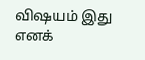விஷயம் இது எனக்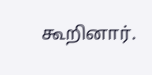கூறினார்.